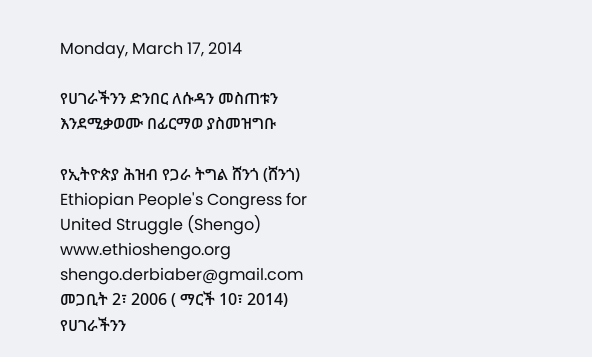Monday, March 17, 2014

የሀገራችንን ድንበር ለሱዳን መስጠቱን እንደሚቃወሙ በፊርማወ ያስመዝግቡ

የኢትዮጵያ ሕዝብ የጋራ ትግል ሸንጎ (ሸንጎ)
Ethiopian People's Congress for United Struggle (Shengo)
www.ethioshengo.org shengo.derbiaber@gmail.com
መጋቢት 2፣ 2006 ( ማርች 10፣ 2014)
የሀገራችንን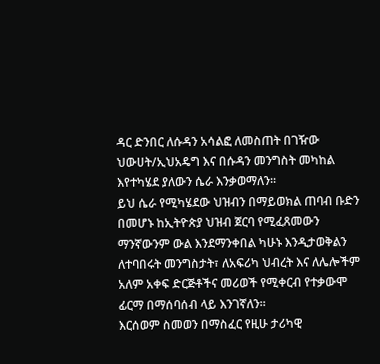ዳር ድንበር ለሱዳን አሳልፎ ለመስጠት በገዥው ህውሀት/ኢህአዴግ እና በሱዳን መንግስት መካከል
እየተካሄደ ያለውን ሴራ እንቃወማለን፡፡
ይህ ሴራ የሚካሄደው ህዝብን በማይወክል ጠባብ ቡድን በመሆኑ ከኢትዮጵያ ህዝብ ጀርባ የሚፈጸመውን
ማንኛውንም ውል እንደማንቀበል ካሁኑ እንዲታወቅልን ለተባበሩት መንግስታት፣ ለአፍሪካ ህብረት እና ለሌሎችም
አለም አቀፍ ድርጅቶችና መሪወች የሚቀርብ የተቃውሞ ፊርማ በማሰባሰብ ላይ እንገኛለን።
እርሰወም ስመወን በማስፈር የዚሁ ታሪካዊ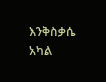እንቅስቃሴ አካል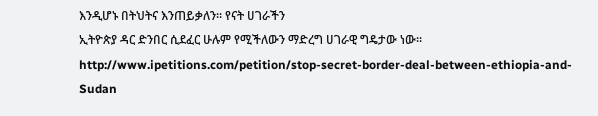እንዲሆኑ በትህትና እንጠይቃለን። የናት ሀገራችን
ኢትዮጵያ ዳር ድንበር ሲደፈር ሁሉም የሚችለውን ማድረግ ሀገራዊ ግዴታው ነው።
http://www.ipetitions.com/petition/stop-secret-border-deal-between-ethiopia-and-Sudan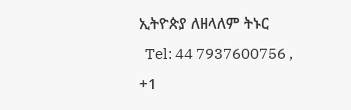ኢትዮጵያ ለዘላለም ትኑር
  Tel: 44 7937600756 , +1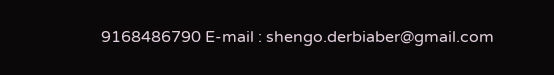9168486790 E-mail : shengo.derbiaber@gmail.com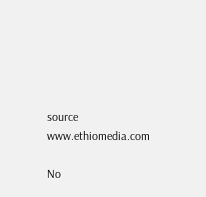source www.ethiomedia.com

No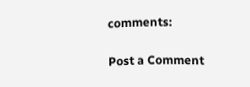comments:

Post a Comment